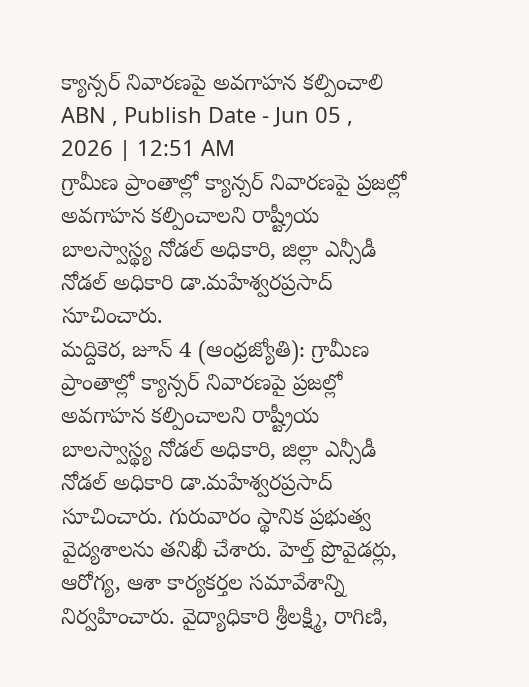క్యాన్సర్ నివారణపై అవగాహన కల్పించాలి
ABN , Publish Date - Jun 05 , 2026 | 12:51 AM
గ్రామీణ ప్రాంతాల్లో క్యాన్సర్ నివారణపై ప్రజల్లో అవగాహన కల్పించాలని రాష్ట్రీయ బాలస్వాస్థ్య నోడల్ అధికారి, జిల్లా ఎన్సీడీ నోడల్ అధికారి డా.మహేశ్వరప్రసాద్ సూచించారు.
మద్దికెర, జూన్ 4 (ఆంధ్రజ్యోతి): గ్రామీణ ప్రాంతాల్లో క్యాన్సర్ నివారణపై ప్రజల్లో అవగాహన కల్పించాలని రాష్ట్రీయ బాలస్వాస్థ్య నోడల్ అధికారి, జిల్లా ఎన్సీడీ నోడల్ అధికారి డా.మహేశ్వరప్రసాద్ సూచించారు. గురువారం స్థానిక ప్రభుత్వ వైద్యశాలను తనిఖీ చేశారు. హెల్త్ ప్రొవైడర్లు, ఆరోగ్య, ఆశా కార్యకర్తల సమావేశాన్ని నిర్వహించారు. వైద్యాధికారి శ్రీలక్ష్మి, రాగిణి,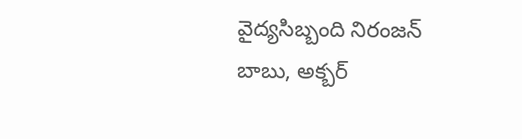వైద్యసిబ్బంది నిరంజన్ బాబు, అక్బర్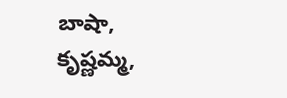బాషా, కృష్ణమ్మ,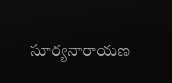సూర్యనారాయణ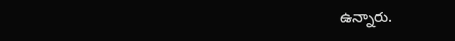ఉన్నారు.